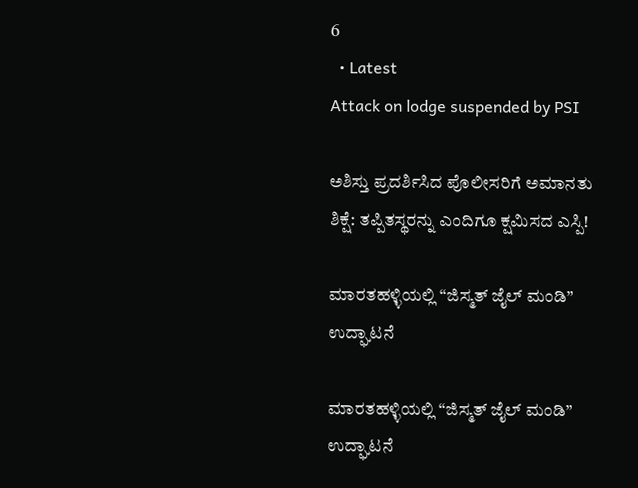6
  • Latest
Attack on lodge suspended by PSI

ಅಶಿಸ್ತು ಪ್ರದರ್ಶಿಸಿದ ಪೊಲೀಸರಿಗೆ ಅಮಾನತು ಶಿಕ್ಷೆ: ತಪ್ಪಿತಸ್ಥರನ್ನು ಎಂದಿಗೂ ಕ್ಷಮಿಸದ ಎಸ್ಪಿ!

ಮಾರತಹಳ್ಳಿಯಲ್ಲಿ “ಜಿಸ್ಮತ್ ಜೈಲ್ ಮಂಡಿ” ಉದ್ಘಾಟನೆ

ಮಾರತಹಳ್ಳಿಯಲ್ಲಿ “ಜಿಸ್ಮತ್ ಜೈಲ್ ಮಂಡಿ” ಉದ್ಘಾಟನೆ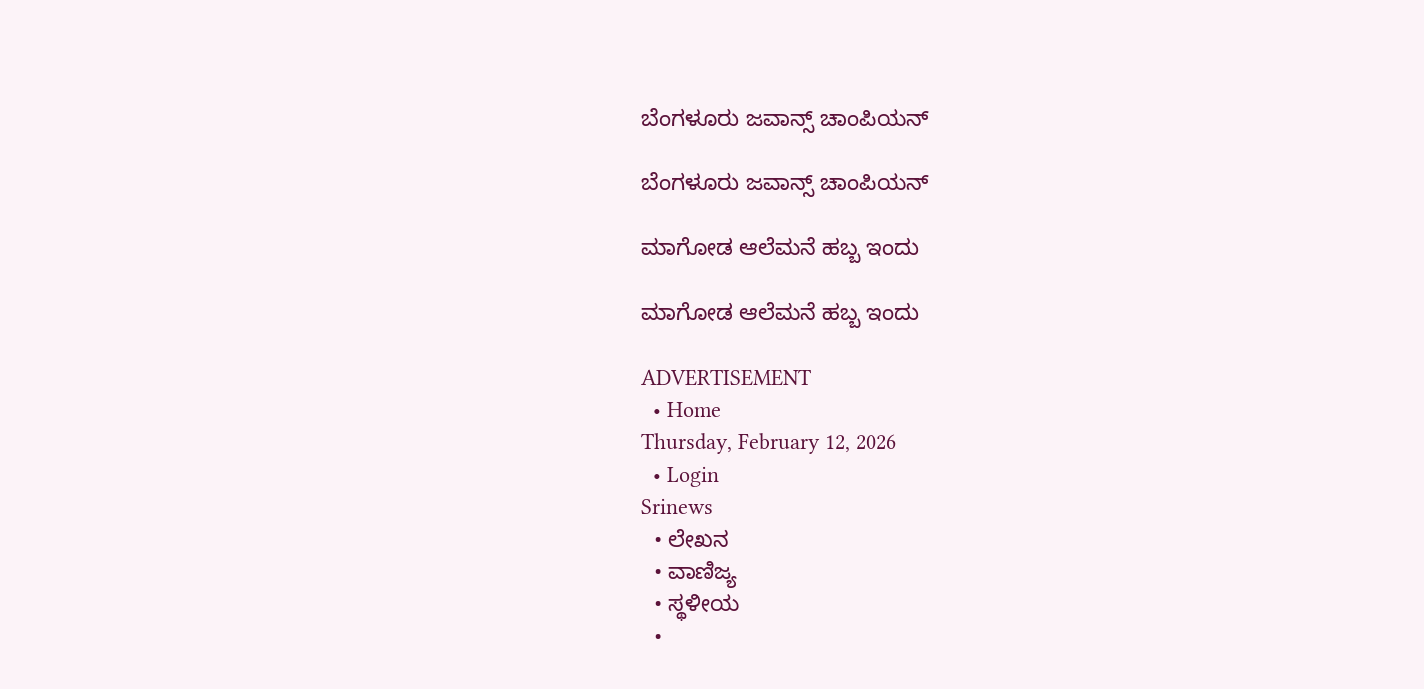ಬೆಂಗಳೂರು ಜವಾನ್ಸ್ ಚಾಂಪಿಯನ್

ಬೆಂಗಳೂರು ಜವಾನ್ಸ್ ಚಾಂಪಿಯನ್

ಮಾಗೋಡ ಆಲೆಮನೆ ಹಬ್ಬ ಇಂದು

ಮಾಗೋಡ ಆಲೆಮನೆ ಹಬ್ಬ ಇಂದು

ADVERTISEMENT
  • Home
Thursday, February 12, 2026
  • Login
Srinews
  • ಲೇಖನ
  • ವಾಣಿಜ್ಯ
  • ಸ್ಥಳೀಯ
  •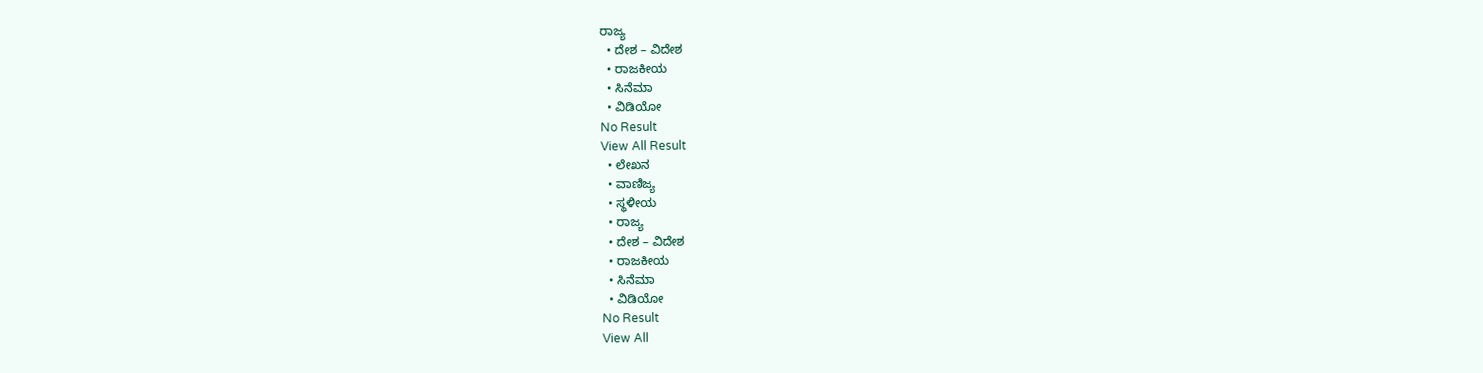ರಾಜ್ಯ
  • ದೇಶ – ವಿದೇಶ
  • ರಾಜಕೀಯ
  • ಸಿನೆಮಾ
  • ವಿಡಿಯೋ
No Result
View All Result
  • ಲೇಖನ
  • ವಾಣಿಜ್ಯ
  • ಸ್ಥಳೀಯ
  • ರಾಜ್ಯ
  • ದೇಶ – ವಿದೇಶ
  • ರಾಜಕೀಯ
  • ಸಿನೆಮಾ
  • ವಿಡಿಯೋ
No Result
View All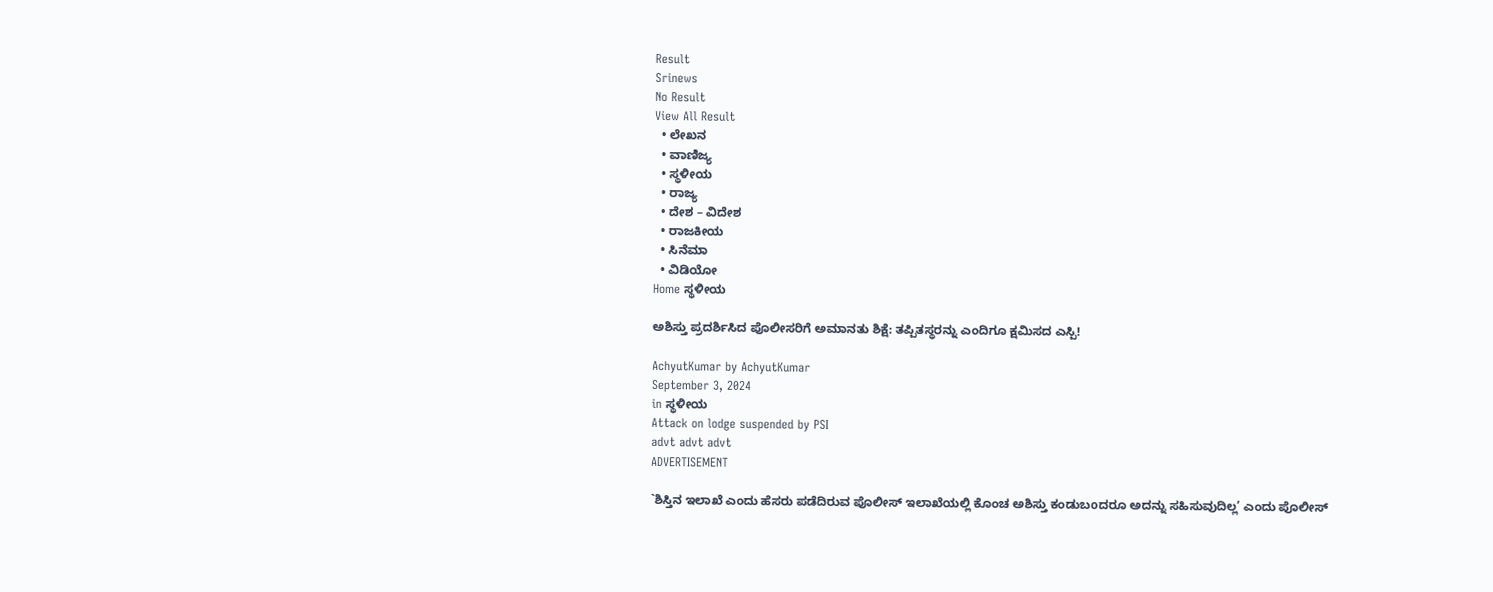Result
Srinews
No Result
View All Result
  • ಲೇಖನ
  • ವಾಣಿಜ್ಯ
  • ಸ್ಥಳೀಯ
  • ರಾಜ್ಯ
  • ದೇಶ – ವಿದೇಶ
  • ರಾಜಕೀಯ
  • ಸಿನೆಮಾ
  • ವಿಡಿಯೋ
Home ಸ್ಥಳೀಯ

ಅಶಿಸ್ತು ಪ್ರದರ್ಶಿಸಿದ ಪೊಲೀಸರಿಗೆ ಅಮಾನತು ಶಿಕ್ಷೆ: ತಪ್ಪಿತಸ್ಥರನ್ನು ಎಂದಿಗೂ ಕ್ಷಮಿಸದ ಎಸ್ಪಿ!

AchyutKumar by AchyutKumar
September 3, 2024
in ಸ್ಥಳೀಯ
Attack on lodge suspended by PSI
advt advt advt
ADVERTISEMENT

`ಶಿಸ್ತಿನ ಇಲಾಖೆ ಎಂದು ಹೆಸರು ಪಡೆದಿರುವ ಪೊಲೀಸ್ ಇಲಾಖೆಯಲ್ಲಿ ಕೊಂಚ ಅಶಿಸ್ತು ಕಂಡುಬoದರೂ ಅದನ್ನು ಸಹಿಸುವುದಿಲ್ಲ’ ಎಂದು ಪೊಲೀಸ್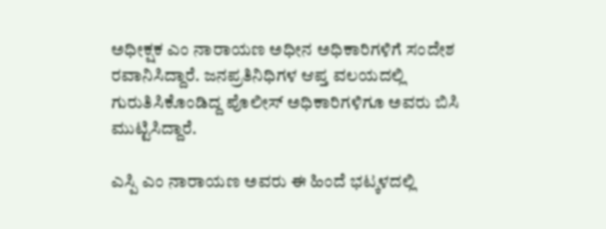ಅಧೀಕ್ಷಕ ಎಂ ನಾರಾಯಣ ಅಧೀನ ಅಧಿಕಾರಿಗಳಿಗೆ ಸಂದೇಶ ರವಾನಿಸಿದ್ದಾರೆ. ಜನಪ್ರತಿನಿಧಿಗಳ ಆಪ್ತ ವಲಯದಲ್ಲಿ ಗುರುತಿಸಿಕೊಂಡಿದ್ದ ಪೊಲೀಸ್ ಅಧಿಕಾರಿಗಳಿಗೂ ಅವರು ಬಿಸಿ ಮುಟ್ಟಿಸಿದ್ದಾರೆ.

ಎಸ್ಪಿ ಎಂ ನಾರಾಯಣ ಅವರು ಈ ಹಿಂದೆ ಭಟ್ಕಳದಲ್ಲಿ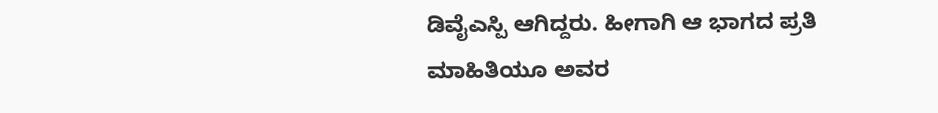ಡಿವೈಎಸ್ಪಿ ಆಗಿದ್ದರು. ಹೀಗಾಗಿ ಆ ಭಾಗದ ಪ್ರತಿ ಮಾಹಿತಿಯೂ ಅವರ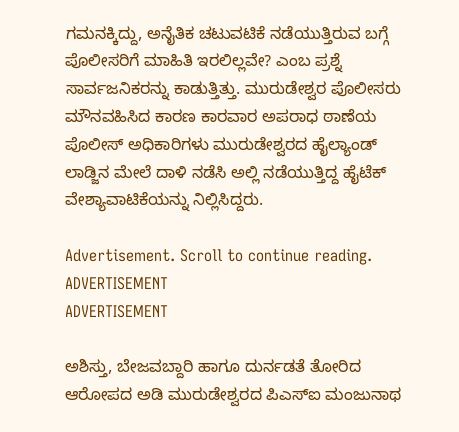ಗಮನಕ್ಕಿದ್ದು, ಅನೈತಿಕ ಚಟುವಟಿಕೆ ನಡೆಯುತ್ತಿರುವ ಬಗ್ಗೆ ಪೊಲೀಸರಿಗೆ ಮಾಹಿತಿ ಇರಲಿಲ್ಲವೇ? ಎಂಬ ಪ್ರಶ್ನೆ ಸಾರ್ವಜನಿಕರನ್ನು ಕಾಡುತ್ತಿತ್ತು. ಮುರುಡೇಶ್ವರ ಪೊಲೀಸರು ಮೌನವಹಿಸಿದ ಕಾರಣ ಕಾರವಾರ ಅಪರಾಧ ಠಾಣೆಯ ಪೊಲೀಸ್ ಅಧಿಕಾರಿಗಳು ಮುರುಡೇಶ್ವರದ ಹೈಲ್ಯಾಂಡ್ ಲಾಡ್ಜಿನ ಮೇಲೆ ದಾಳಿ ನಡೆಸಿ ಅಲ್ಲಿ ನಡೆಯುತ್ತಿದ್ದ ಹೈಟೆಕ್ ವೇಶ್ಯಾವಾಟಿಕೆಯನ್ನು ನಿಲ್ಲಿಸಿದ್ದರು.

Advertisement. Scroll to continue reading.
ADVERTISEMENT
ADVERTISEMENT

ಅಶಿಸ್ತು, ಬೇಜವಬ್ದಾರಿ ಹಾಗೂ ದುರ್ನಡತೆ ತೋರಿದ ಆರೋಪದ ಅಡಿ ಮುರುಡೇಶ್ವರದ ಪಿಎಸ್‌ಐ ಮಂಜುನಾಥ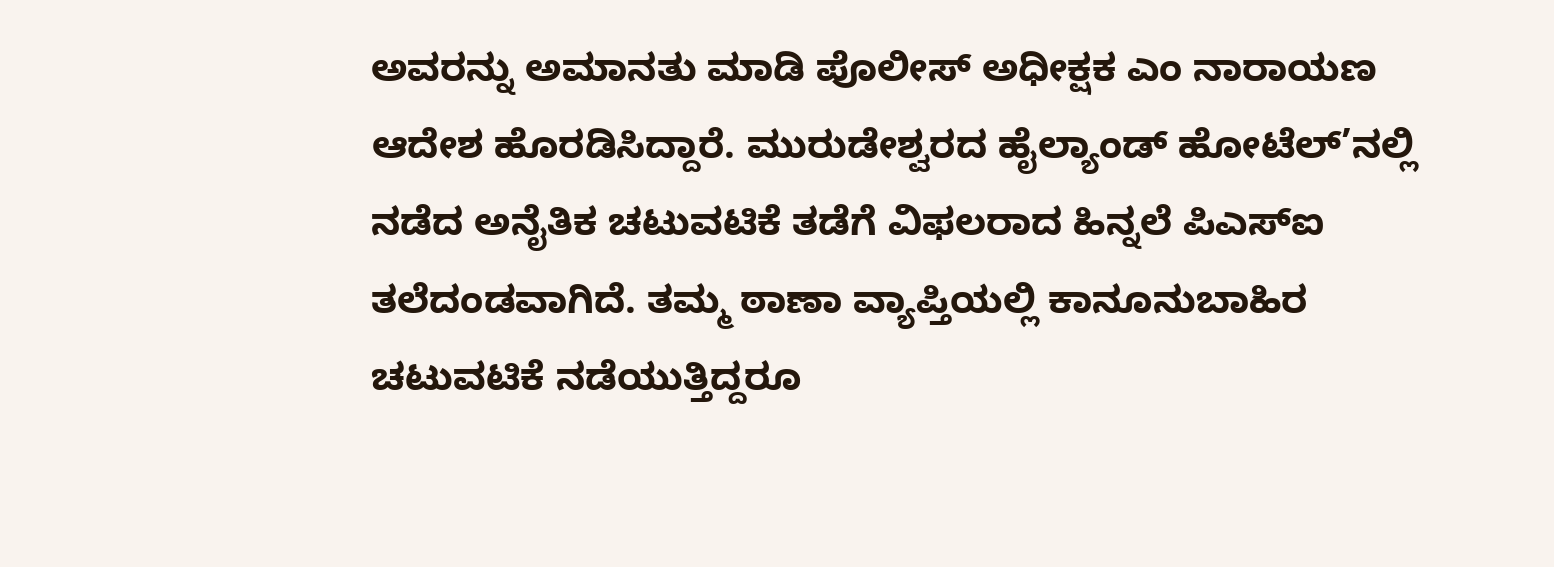ಅವರನ್ನು ಅಮಾನತು ಮಾಡಿ ಪೊಲೀಸ್ ಅಧೀಕ್ಷಕ ಎಂ ನಾರಾಯಣ ಆದೇಶ ಹೊರಡಿಸಿದ್ದಾರೆ. ಮುರುಡೇಶ್ವರದ ಹೈಲ್ಯಾಂಡ್ ಹೋಟೆಲ್’ನಲ್ಲಿ ನಡೆದ ಅನೈತಿಕ ಚಟುವಟಿಕೆ ತಡೆಗೆ ವಿಫಲರಾದ ಹಿನ್ನಲೆ ಪಿಎಸ್‌ಐ ತಲೆದಂಡವಾಗಿದೆ. ತಮ್ಮ ಠಾಣಾ ವ್ಯಾಪ್ತಿಯಲ್ಲಿ ಕಾನೂನುಬಾಹಿರ ಚಟುವಟಿಕೆ ನಡೆಯುತ್ತಿದ್ದರೂ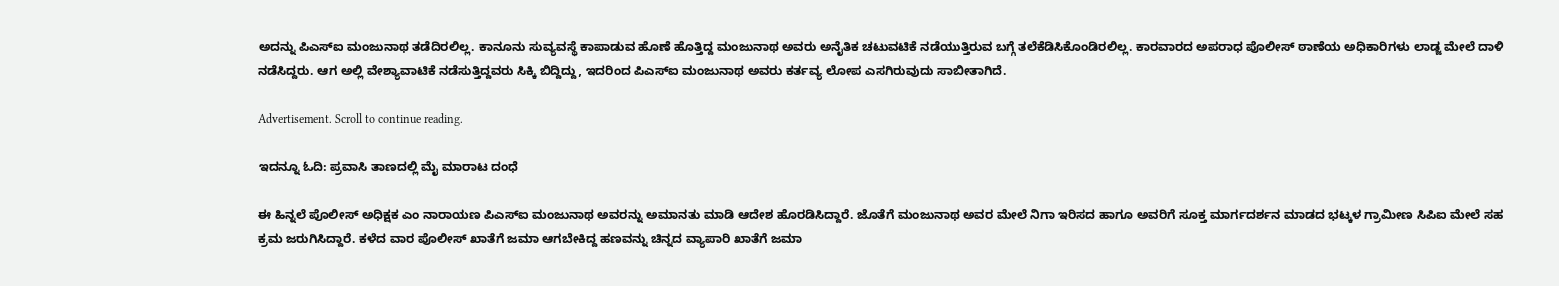ಅದನ್ನು ಪಿಎಸ್‌ಐ ಮಂಜುನಾಥ ತಡೆದಿರಲಿಲ್ಲ. ಕಾನೂನು ಸುವ್ಯವಸ್ಥೆ ಕಾಪಾಡುವ ಹೊಣೆ ಹೊತ್ತಿದ್ದ ಮಂಜುನಾಥ ಅವರು ಅನೈತಿಕ ಚಟುವಟಿಕೆ ನಡೆಯುತ್ತಿರುವ ಬಗ್ಗೆ ತಲೆಕೆಡಿಸಿಕೊಂಡಿರಲಿಲ್ಲ. ಕಾರವಾರದ ಅಪರಾಧ ಪೊಲೀಸ್ ಠಾಣೆಯ ಅಧಿಕಾರಿಗಳು ಲಾಡ್ಜ ಮೇಲೆ ದಾಳಿ ನಡೆಸಿದ್ದರು. ಆಗ ಅಲ್ಲಿ ವೇಶ್ಯಾವಾಟಿಕೆ ನಡೆಸುತ್ತಿದ್ದವರು ಸಿಕ್ಕಿ ಬಿದ್ದಿದ್ದು, ಇದರಿಂದ ಪಿಎಸ್‌ಐ ಮಂಜುನಾಥ ಅವರು ಕರ್ತವ್ಯ ಲೋಪ ಎಸಗಿರುವುದು ಸಾಬೀತಾಗಿದೆ.

Advertisement. Scroll to continue reading.

ಇದನ್ನೂ ಓದಿ: ಪ್ರವಾಸಿ ತಾಣದಲ್ಲಿ ಮೈ ಮಾರಾಟ ದಂಧೆ

ಈ ಹಿನ್ನಲೆ ಪೊಲೀಸ್ ಅಧಿಕ್ಷಕ ಎಂ ನಾರಾಯಣ ಪಿಎಸ್‌ಐ ಮಂಜುನಾಥ ಅವರನ್ನು ಅಮಾನತು ಮಾಡಿ ಆದೇಶ ಹೊರಡಿಸಿದ್ದಾರೆ. ಜೊತೆಗೆ ಮಂಜುನಾಥ ಅವರ ಮೇಲೆ ನಿಗಾ ಇರಿಸದ ಹಾಗೂ ಅವರಿಗೆ ಸೂಕ್ತ ಮಾರ್ಗದರ್ಶನ ಮಾಡದ ಭಟ್ಕಳ ಗ್ರಾಮೀಣ ಸಿಪಿಐ ಮೇಲೆ ಸಹ ಕ್ರಮ ಜರುಗಿಸಿದ್ದಾರೆ. ಕಳೆದ ವಾರ ಪೊಲೀಸ್ ಖಾತೆಗೆ ಜಮಾ ಆಗಬೇಕಿದ್ದ ಹಣವನ್ನು ಚಿನ್ನದ ವ್ಯಾಪಾರಿ ಖಾತೆಗೆ ಜಮಾ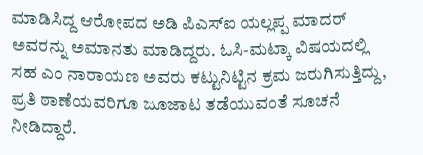ಮಾಡಿಸಿದ್ದ ಆರೋಪದ ಅಡಿ ಪಿಎಸ್‌ಐ ಯಲ್ಲಪ್ಪ ಮಾದರ್ ಅವರನ್ನು ಅಮಾನತು ಮಾಡಿದ್ದರು. ಓಸಿ-ಮಟ್ಕಾ ವಿಷಯದಲ್ಲಿ ಸಹ ಎಂ ನಾರಾಯಣ ಅವರು ಕಟ್ಟುನಿಟ್ಟಿನ ಕ್ರಮ ಜರುಗಿಸುತ್ತಿದ್ದು, ಪ್ರತಿ ಠಾಣೆಯವರಿಗೂ ಜೂಜಾಟ ತಡೆಯುವಂತೆ ಸೂಚನೆ ನೀಡಿದ್ದಾರೆ.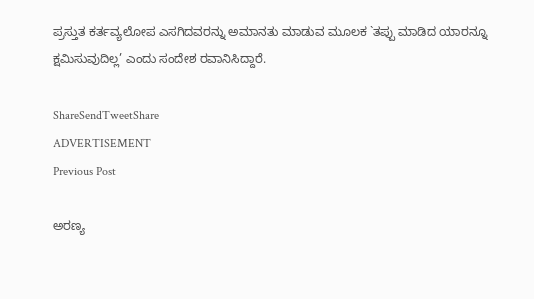ಪ್ರಸ್ತುತ ಕರ್ತವ್ಯಲೋಪ ಎಸಗಿದವರನ್ನು ಅಮಾನತು ಮಾಡುವ ಮೂಲಕ `ತಪ್ಪು ಮಾಡಿದ ಯಾರನ್ನೂ ಕ್ಷಮಿಸುವುದಿಲ್ಲ’ ಎಂದು ಸಂದೇಶ ರವಾನಿಸಿದ್ದಾರೆ.

ShareSendTweetShare
ADVERTISEMENT
Previous Post

ಅರಣ್ಯ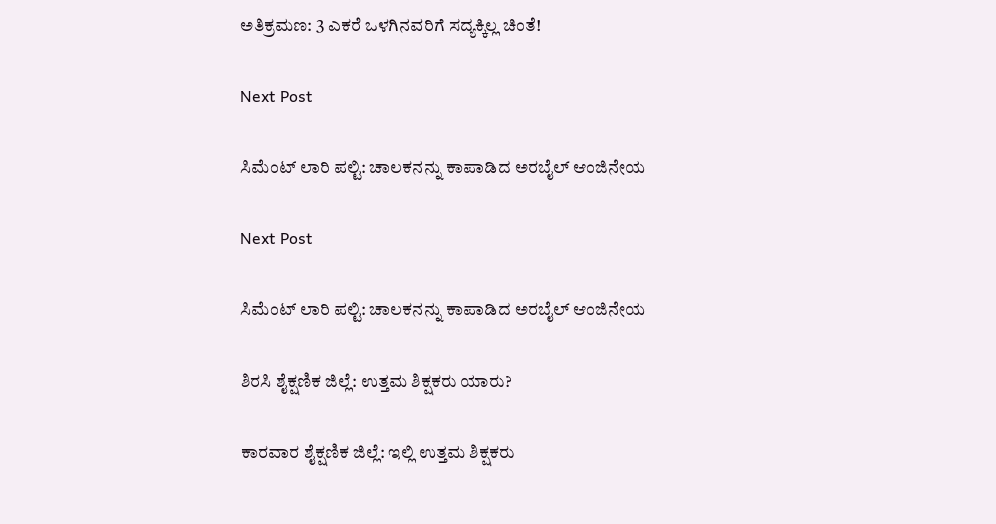ಅತಿಕ್ರಮಣ: 3 ಎಕರೆ ಒಳಗಿನವರಿಗೆ ಸದ್ಯಕ್ಕಿಲ್ಲ ಚಿಂತೆ!

Next Post

ಸಿಮೆಂಟ್ ಲಾರಿ ಪಲ್ಟಿ: ಚಾಲಕನನ್ನು ಕಾಪಾಡಿದ ಅರಬೈಲ್ ಆಂಜಿನೇಯ

Next Post

ಸಿಮೆಂಟ್ ಲಾರಿ ಪಲ್ಟಿ: ಚಾಲಕನನ್ನು ಕಾಪಾಡಿದ ಅರಬೈಲ್ ಆಂಜಿನೇಯ

ಶಿರಸಿ ಶೈಕ್ಷಣಿಕ ಜಿಲ್ಲೆ: ಉತ್ತಮ ಶಿಕ್ಷಕರು ಯಾರು?

ಕಾರವಾರ ಶೈಕ್ಷಣಿಕ ಜಿಲ್ಲೆ: ಇಲ್ಲಿ ಉತ್ತಮ ಶಿಕ್ಷಕರು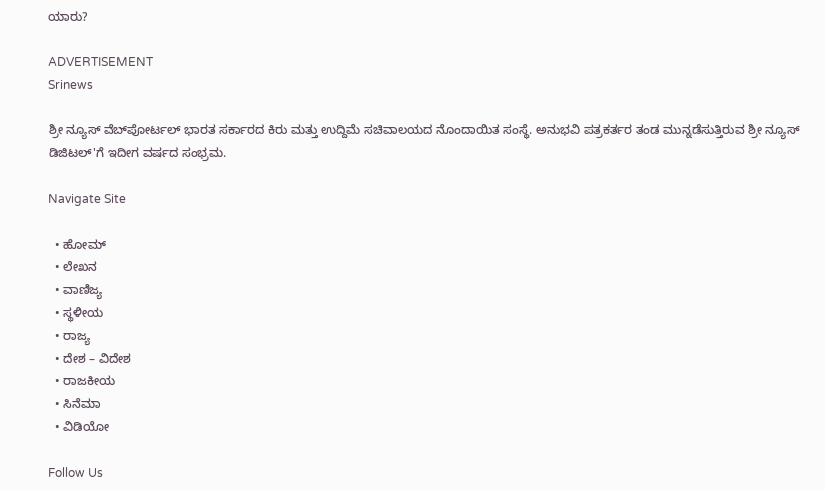ಯಾರು?

ADVERTISEMENT
Srinews

ಶ್ರೀ ನ್ಯೂಸ್ ವೆಬ್‌ಪೋರ್ಟಲ್ ಭಾರತ ಸರ್ಕಾರದ ಕಿರು ಮತ್ತು ಉದ್ದಿಮೆ ಸಚಿವಾಲಯದ ನೊಂದಾಯಿತ ಸಂಸ್ಥೆ. ಅನುಭವಿ ಪತ್ರಕರ್ತರ ತಂಡ ಮುನ್ನಡೆಸುತ್ತಿರುವ ಶ್ರೀ ನ್ಯೂಸ್ ಡಿಜಿಟಲ್'ಗೆ ಇದೀಗ ವರ್ಷದ ಸಂಭ್ರಮ.

Navigate Site

  • ಹೋಮ್
  • ಲೇಖನ
  • ವಾಣಿಜ್ಯ
  • ಸ್ಥಳೀಯ
  • ರಾಜ್ಯ
  • ದೇಶ – ವಿದೇಶ
  • ರಾಜಕೀಯ
  • ಸಿನೆಮಾ
  • ವಿಡಿಯೋ

Follow Us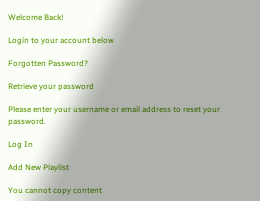Welcome Back!

Login to your account below

Forgotten Password?

Retrieve your password

Please enter your username or email address to reset your password.

Log In

Add New Playlist

You cannot copy content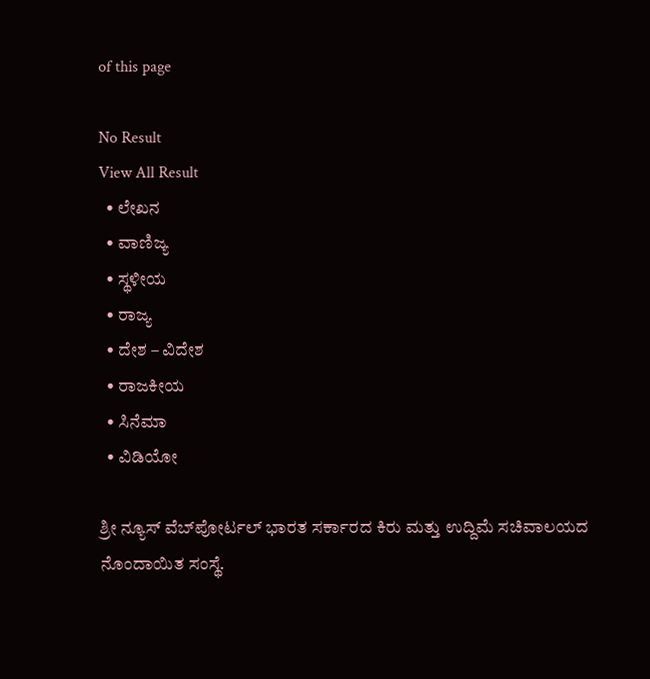of this page

No Result
View All Result
  • ಲೇಖನ
  • ವಾಣಿಜ್ಯ
  • ಸ್ಥಳೀಯ
  • ರಾಜ್ಯ
  • ದೇಶ – ವಿದೇಶ
  • ರಾಜಕೀಯ
  • ಸಿನೆಮಾ
  • ವಿಡಿಯೋ

ಶ್ರೀ ನ್ಯೂಸ್ ವೆಬ್‌ಪೋರ್ಟಲ್ ಭಾರತ ಸರ್ಕಾರದ ಕಿರು ಮತ್ತು ಉದ್ದಿಮೆ ಸಚಿವಾಲಯದ ನೊಂದಾಯಿತ ಸಂಸ್ಥೆ.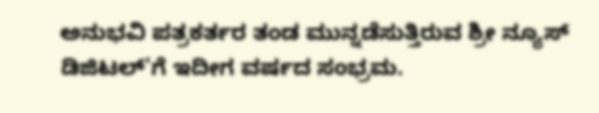ಅನುಭವಿ ಪತ್ರಕರ್ತರ ತಂಡ ಮುನ್ನಡೆಸುತ್ತಿರುವ ಶ್ರೀ ನ್ಯೂಸ್ ಡಿಜಿಟಲ್'ಗೆ ಇದೀಗ ವರ್ಷದ ಸಂಭ್ರಮ.